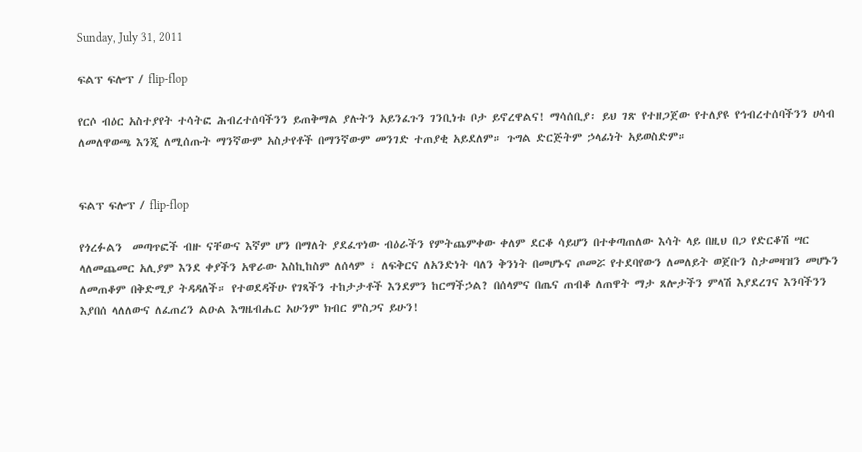Sunday, July 31, 2011

ፍልፕ ፍሎፕ / flip-flop

የርሶ ብዕር አስተያየት ተሳትፎ ሕብረተሰባችንን ይጠቅማል ያሉትን አይንፈጉን ገንቢነቱ ቦታ ይኖረዋልና! ማሳሰቢያ፡ ይህ ገጽ የተዘጋጀው የተለያዩ የኅብረተሰባችንን ሀሳብ ለመለዋወጫ እንጂ ለሚሰጡት ማንኛውም አስታየቶች በማንኛውም መንገድ ተጠያቂ አይደለም። ጉግል ድርጅትም ኃላፊነት አይወስድም።


ፍልፕ ፍሎፕ / flip-flop

የጎረፉልን  መጣጥፎች ብዙ ናቸውና እኛም ሆን በማለት ያደፈጥነው ብዕራችን የምትጨምቀው ቀለም ደርቆ ሳይሆን በተቀጣጠለው እሳት ላይ በዚህ በጋ የድርቆሽ ሣር ላለመጨመር አሊያም እንደ ቀያችን አዋራው እስኪከስም ለሰላም ፣ ለፍቅርና ለአንድነት ባለን ቅንነት በመሆኑና ጦመሯ የተደባየውን ለመለይት ወጀቡን ስታመዛዝን መሆኑን ለመጠቆም በቅድሚያ ትዳዳለች። የተወደዳችሁ የገጻችን ተከታታቶች እንደምን ከርማችኃል? በሰላምና በጤና ጠብቆ ለጠዋት ማታ ጸሎታችን ምላሽ እያደረገና እንባችንን እያበሰ ላለለውና ለፈጠረን ልዑል እግዜብሔር አሁንም ክብር ምስጋና ይሁን!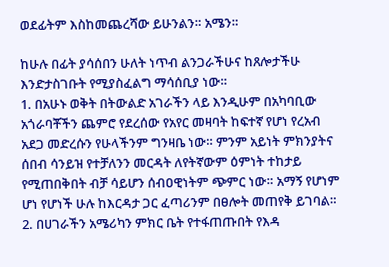ወደፊትም እስከመጨረሻው ይሁንልን። አሜን።

ከሁሉ በፊት ያሳሰበን ሁለት ነጥብ ልንጋራችሁና ከጸሎታችሁ እንድታስገቡት የሚያስፈልግ ማሳሰቢያ ነው።
1. በአሁኑ ወቅት በትውልድ አገራችን ላይ እንዲሁም በአካባቢው አጎራባቾችን ጨምሮ የደረሰው የአየር መዛባት ከፍተኛ የሆነ የረአብ አደጋ መድረሱን የሁላችንም ግንዛቤ ነው። ምንም አይነት ምክንያትና ሰበብ ሳንይዝ የተቻለንን መርዳት ለየትኛውም ዕምነት ተከታይ የሚጠበቅበት ብቻ ሳይሆን ሰብዐዊነትም ጭምር ነው። አማኝ የሆነም ሆነ የሆነች ሁሉ ከእርዳታ ጋር ፈጣሪንም በፀሎት መጠየቅ ይገባል።
2. በሀገራችን አሜሪካን ምክር ቤት የተፋጠጡበት የእዳ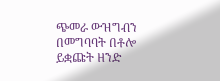ጭመራ ውዝግብን በመግባባት በቶሎ ይቋጩት ዘንድ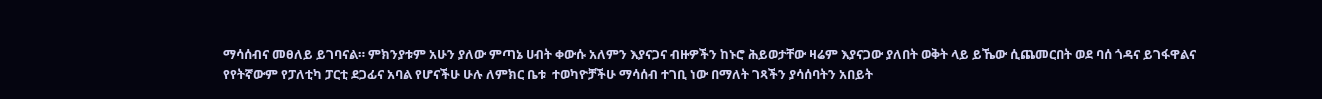ማሳሰብና መፀለይ ይገባናል። ምክንያቱም አሁን ያለው ምጣኔ ሀብት ቀውሱ አለምን እያናጋና ብዙዎችን ከኑሮ ሕይወታቸው ዛሬም እያናጋው ያለበት ወቅት ላይ ይኼው ሲጨመርበት ወደ ባሰ ጎዳና ይገፋዋልና የየትኛውም የፓለቲካ ፓርቲ ደጋፊና አባል የሆናችሁ ሁሉ ለምክር ቤቱ  ተወካዮቻችሁ ማሳሰብ ተገቢ ነው በማለት ገጻችን ያሳሰባትን አበይት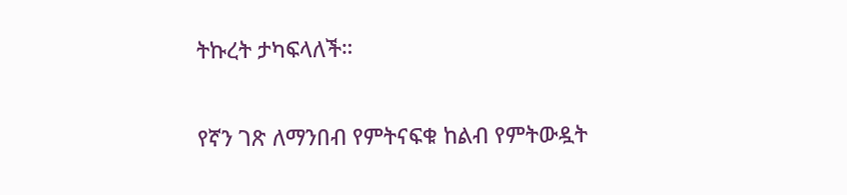ትኩረት ታካፍላለች።

የኛን ገጽ ለማንበብ የምትናፍቁ ከልብ የምትውዷት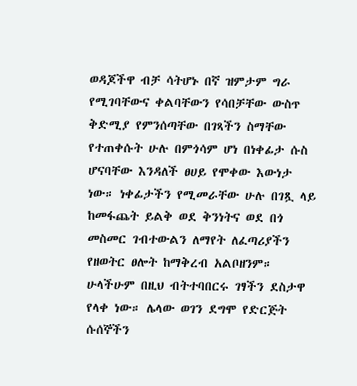ወዳጆችዋ ብቻ ሳትሆኑ በኛ ዝምታም ግራ የሚገባቸውና ቀልባቸውን የሳበቻቸው ውስጥ ቅድሚያ የምንሰጣቸው በገጻችን ስማቸው የተጠቀሱት ሁሉ በምጎሳም ሆነ በነቀፊታ ሱስ ሆናባቸው እንዳለች ፀሀይ የሞቀው እውነታ ነው። ነቀፊታችን የሚመራቸው ሁሉ በገጿ ላይ ከመፋጨት ይልቅ ወደ ቅንነትና ወደ በጎ መስመር ገብተውልን ለማየት ለፈጣሪያችን የዘወትር ፀሎት ከማቅረብ አልቦዘንም። ሁላችሁም በዚህ ብትተባበርሩ ገፃችን ደስታዋ የላቀ ነው። ሌላው ወገን ደግሞ የድርጅት ሱሰኞችን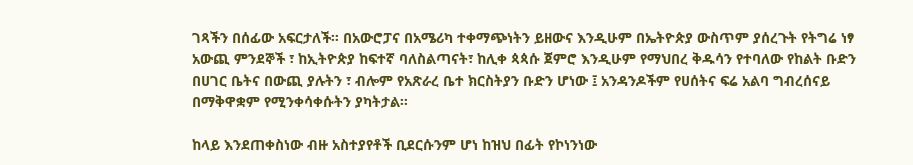ገጻችን በሰፊው አፍርታለች። በአውሮፓና በአሜሪካ ተቀማጭነትን ይዘውና እንዲሁም በኤትዮጵያ ውስጥም ያሰረጉት የትግሬ ነፃ አውጪ ምንደኞች ፣ ከኢትዮጵያ ከፍተኛ ባለስልጣናት፣ ከሊቀ ጳጳሱ ጀምሮ እንዲሁም የማህበረ ቅዱሳን የተባለው የከልት ቡድን በሀገር ቤትና በውጪ ያሉትን ፣ ብሎም የአጽራረ ቤተ ክርስትያን ቡድን ሆነው ፤ አንዳንዶችም የሀሰትና ፍሬ አልባ ግብረሰናይ በማቅዋቋም የሚንቀሳቀሱትን ያካትታል።

ከላይ እንደጠቀስነው ብዙ አስተያየቶች ቢደርሱንም ሆነ ከዝህ በፊት የኮነንነው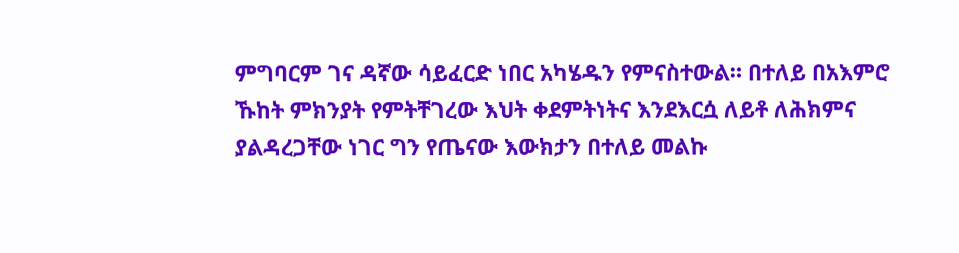ምግባርም ገና ዳኛው ሳይፈርድ ነበር አካሄዱን የምናስተውል። በተለይ በአእምሮ ኹከት ምክንያት የምትቸገረው እህት ቀደምትነትና እንደእርሷ ለይቶ ለሕክምና ያልዳረጋቸው ነገር ግን የጤናው እውክታን በተለይ መልኩ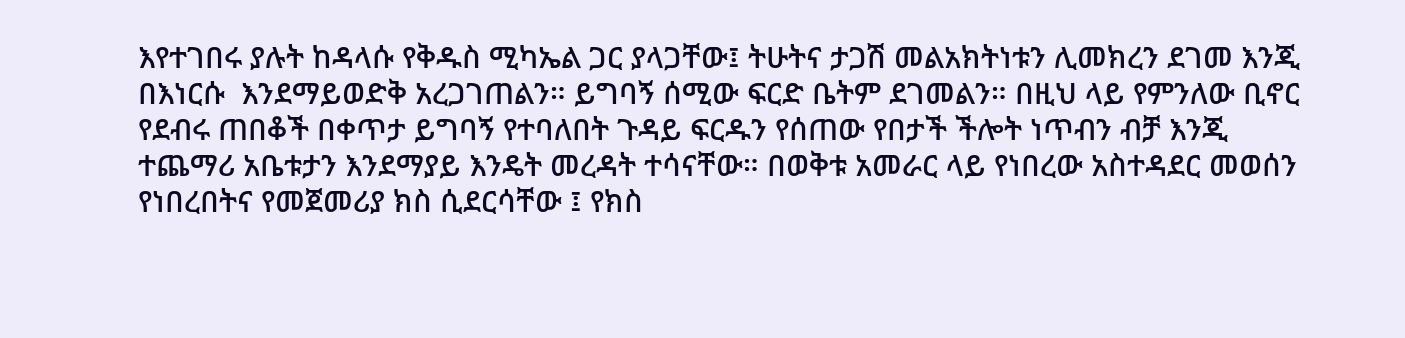እየተገበሩ ያሉት ከዳላሱ የቅዱስ ሚካኤል ጋር ያላጋቸው፤ ትሁትና ታጋሽ መልአክትነቱን ሊመክረን ደገመ እንጂ በእነርሱ  እንደማይወድቅ አረጋገጠልን። ይግባኝ ሰሚው ፍርድ ቤትም ደገመልን። በዚህ ላይ የምንለው ቢኖር የደብሩ ጠበቆች በቀጥታ ይግባኝ የተባለበት ጉዳይ ፍርዱን የሰጠው የበታች ችሎት ነጥብን ብቻ እንጂ ተጨማሪ አቤቱታን እንደማያይ እንዴት መረዳት ተሳናቸው። በወቅቱ አመራር ላይ የነበረው አስተዳደር መወሰን የነበረበትና የመጀመሪያ ክስ ሲደርሳቸው ፤ የክስ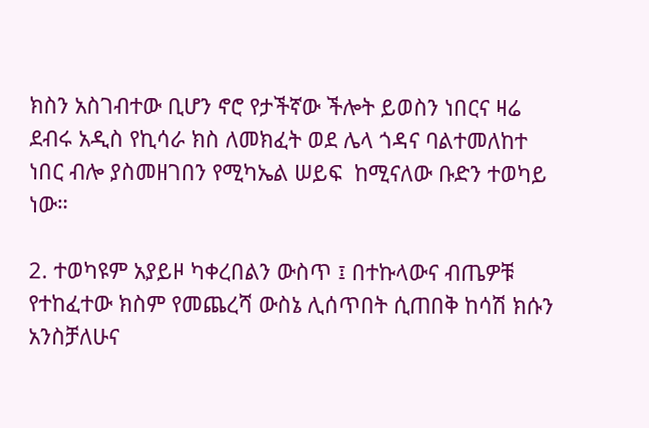ክስን አስገብተው ቢሆን ኖሮ የታችኛው ችሎት ይወስን ነበርና ዛሬ ደብሩ አዲስ የኪሳራ ክስ ለመክፈት ወደ ሌላ ጎዳና ባልተመለከተ ነበር ብሎ ያስመዘገበን የሚካኤል ሠይፍ  ከሚናለው ቡድን ተወካይ ነው።

2. ተወካዩም አያይዞ ካቀረበልን ውስጥ ፤ በተኩላውና ብጤዎቹ የተከፈተው ክስም የመጨረሻ ውስኔ ሊሰጥበት ሲጠበቅ ከሳሽ ክሱን አንስቻለሁና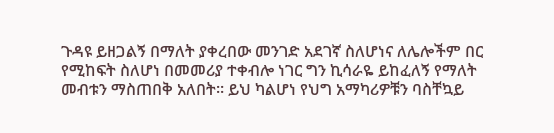ጉዳዩ ይዘጋልኝ በማለት ያቀረበው መንገድ አደገኛ ስለሆነና ለሌሎችም በር የሚከፍት ስለሆነ በመመሪያ ተቀብሎ ነገር ግን ኪሳራዬ ይከፈለኝ የማለት መብቱን ማስጠበቅ አለበት። ይህ ካልሆነ የህግ አማካሪዎቹን ባስቸኳይ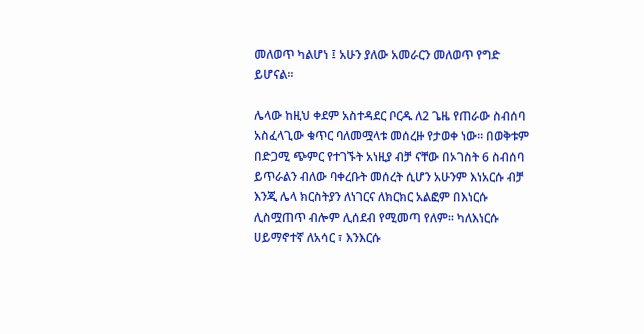መለወጥ ካልሆነ ፤ አሁን ያለው አመራርን መለወጥ የግድ ይሆናል።

ሌላው ከዚህ ቀደም አስተዳደር ቦርዱ ለ2 ጌዜ የጠራው ስብሰባ አስፈላጊው ቁጥር ባለመሟላቱ መሰረዙ የታወቀ ነው። በወቅቱም በድጋሚ ጭምር የተገኙት አነዚያ ብቻ ናቸው በኦገስት 6 ስብሰባ ይጥራልን ብለው ባቀረቡት መሰረት ሲሆን አሁንም እነአርሱ ብቻ እንጂ ሌላ ክርስትያን ለነገርና ለክርክር አልፎም በእነርሱ ሊስሟጠጥ ብሎም ሊሰደብ የሚመጣ የለም። ካለእነርሱ ሀይማኖተኛ ለአሳር ፣ እንእርሱ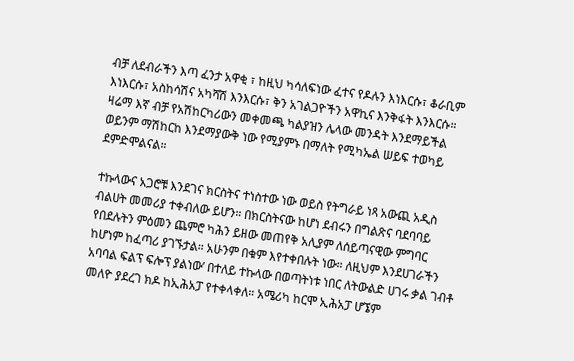ብቻ ለደብራችን እጣ ፈንታ አዋቂ ፣ ከዚህ ካሳለፍነው ፈተና የዶሉን እነእርሱ፣ ቆራቢም እነእርሱ፣ አስከሳሽና አካሻሽ እንእርሱ፣ ቅን አገልጋዮችን አዋኪና እንቅፋት እንእርሱ። ዛሬማ እኛ ብቻ የአሽከርካሪውን መቀመጫ ካልያዝን ሌላው መንዳት እንደማይችል ወይንም ማሽከርከ እንደማያውቅ ነው የሚያምኑ በማለት የሚካኤል ሠይፍ ተወካይ ደምድሞልናል።

ተኩላውና አጋሮቹ እንደገና ክርስትና ተነስተው ነው ወይስ የትግራይ ነጻ አውጪ አዲስ ብልሀት መመሪያ ተቀብለው ይሆን። በክርስትናው ከሆነ ደብሩን በግልጽና ባደባባይ የበደሉትን ምዕመን ጨምሮ ካሕን ይዘው መጠየቅ አሊያም ለሰይጣናዊው ምግባር ከሆነም ከፈጣሪ ያገኙታል። አሁንም በቁም እየተቀበሉት ነው። ለዚህም እንደሀገራችን አባባል ፍልፕ ፍሎፕ ያልነው’ በተለይ ተኩላው በወጣትነቱ ነበር ለትውልድ ሀገሩ ቃል ገብቶ መለዮ ያደረገ ክዶ ከኢሕአፓ የተቀላቀለ። አሜሪካ ከርሞ ኢሕአፓ ሆኜም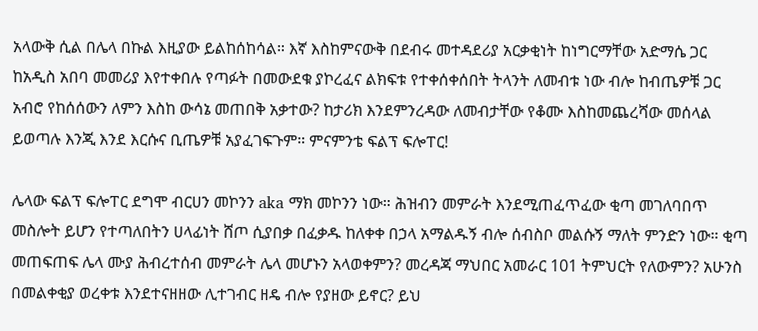አላውቅ ሲል በሌላ በኩል እዚያው ይልከሰከሳል። እኛ እስከምናውቅ በደብሩ መተዳደሪያ አርቃቂነት ከነግርማቸው አድማሴ ጋር ከአዲስ አበባ መመሪያ እየተቀበሉ የጣፉት በመውደቁ ያኮረፈና ልክፍቱ የተቀሰቀሰበት ትላንት ለመብቱ ነው ብሎ ከብጤዎቹ ጋር አብሮ የከሰሰውን ለምን እስከ ውሳኔ መጠበቅ አቃተው? ከታሪክ እንደምንረዳው ለመብታቸው የቆሙ እስከመጨረሻው መሰላል ይወጣሉ እንጂ እንደ እርሱና ቢጤዎቹ አያፈገፍጉም። ምናምንቴ ፍልፕ ፍሎፐር!

ሌላው ፍልፕ ፍሎፐር ደግሞ ብርሀን መኮንን aka ማክ መኮንን ነው። ሕዝብን መምራት እንደሚጠፈጥፈው ቂጣ መገለባበጥ መስሎት ይሆን የተጣለበትን ሀላፊነት ሸጦ ሲያበቃ በፈቃዱ ከለቀቀ በኃላ አማልዱኝ ብሎ ሰብስቦ መልሱኝ ማለት ምንድን ነው። ቂጣ መጠፍጠፍ ሌላ ሙያ ሕብረተሰብ መምራት ሌላ መሆኑን አላወቀምን? መረዳጃ ማህበር አመራር 101 ትምህርት የለውምን? አሁንስ በመልቀቂያ ወረቀቱ እንደተናዘዘው ሊተገብር ዘዴ ብሎ የያዘው ይኖር? ይህ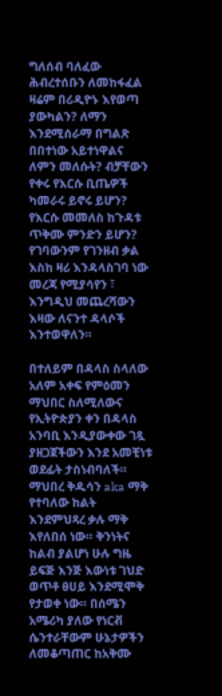ግለሰብ ባለፈው ሕብረተሰቡን ለመከፋፈል ዛሬም በሪዲዮኑ እየወጣ ያውካልን? ለማን እንደሚሰራማ በግልጽ በበተነው አይተነዋልና ለምን መለሱት? ብቻቸውን የቀሩ የእርሱ ቢጤዎች ካመራሩ ይኖሩ ይሆን? የእርሱ መመለስ ከጉዳቱ ጥቅሙ ምንድን ይሆን? የገባውንም የገንዘብ ቃል እስከ ዛሪ እንዳላስገባ ነው መረጃ የሚያሳየን ፣ እንግዲህ መጨረሻውን እዛው ለናንተ ዳላሶች እንተወዋለን።

በተለይም በዳላስ ስላለው አለም አቀፍ የምዕመን ማህበር ስለሚለውና የኢትዮጵያን ቀን በዳላስ አንባቢ እንዲያውቀው ገጿ ያዘጋጀችውን እንደ አመቺነቱ ወደፊት ታስነብባለች። ማህበረ ቅዱሳን aka ማቅ የተባለው ከልት እንደምህጻረ ቃሉ ማቅ እየለበሰ ነው። ቅንነትና ከልብ ያልሆነ ሁሉ ግዜ ይፍጅ እንጅ እውነቱ ገህድ ወጥቶ ፀሀይ እንደሚሞቅ የታወቀ ነው። በሰሜን አሜሪካ ያለው የነርቭ ሴንተራቸውም ሁኔታዎችን ለመቆጣጠር ከአቅሙ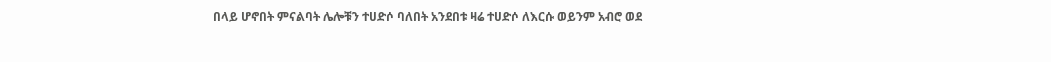በላይ ሆኖበት ምናልባት ሌሎቹን ተሀድሶ ባለበት አንደበቱ ዛሬ ተሀድሶ ለእርሱ ወይንም አብሮ ወደ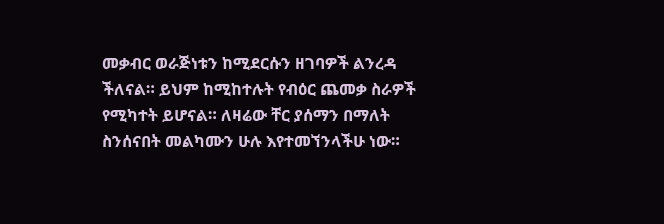መቃብር ወራጅነቱን ከሚደርሱን ዘገባዎች ልንረዳ ችለናል። ይህም ከሚከተሉት የብዕር ጨመቃ ስራዎች የሚካተት ይሆናል። ለዛሬው ቸር ያሰማን በማለት ስንሰናበት መልካሙን ሁሉ እየተመኘንላችሁ ነው።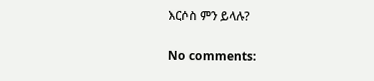እርሶስ ምን ይላሉ?

No comments: